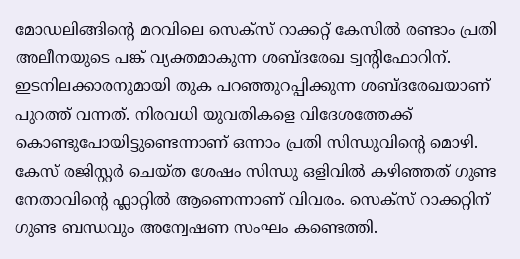മോഡലിങ്ങിന്റെ മറവിലെ സെക്സ് റാക്കറ്റ് കേസിൽ രണ്ടാം പ്രതി അലീനയുടെ പങ്ക് വ്യക്തമാകുന്ന ശബ്ദരേഖ ട്വന്റിഫോറിന്. ഇടനിലക്കാരനുമായി തുക പറഞ്ഞുറപ്പിക്കുന്ന ശബ്ദരേഖയാണ് പുറത്ത് വന്നത്. നിരവധി യുവതികളെ വിദേശത്തേക്ക് കൊണ്ടുപോയിട്ടുണ്ടെന്നാണ് ഒന്നാം പ്രതി സിന്ധുവിന്റെ മൊഴി. കേസ് രജിസ്റ്റർ ചെയ്ത ശേഷം സിന്ധു ഒളിവിൽ കഴിഞ്ഞത് ഗുണ്ട നേതാവിന്റെ ഫ്ലാറ്റിൽ ആണെന്നാണ് വിവരം. സെക്സ് റാക്കറ്റിന് ഗുണ്ട ബന്ധവും അന്വേഷണ സംഘം കണ്ടെത്തി.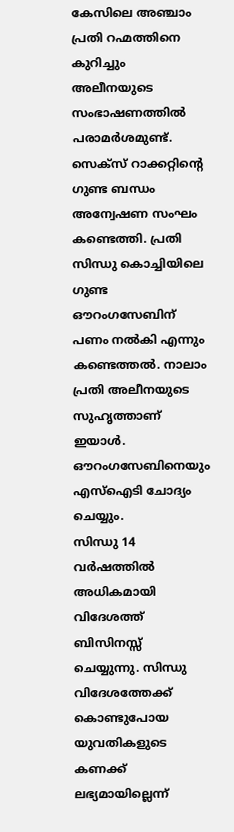കേസിലെ അഞ്ചാം പ്രതി റഹ്മത്തിനെ കുറിച്ചും അലീനയുടെ സംഭാഷണത്തിൽ പരാമർശമുണ്ട്. സെക്സ് റാക്കറ്റിന്റെ ഗുണ്ട ബന്ധം അന്വേഷണ സംഘം കണ്ടെത്തി. പ്രതി സിന്ധു കൊച്ചിയിലെ ഗുണ്ട ഔറംഗസേബിന് പണം നൽകി എന്നും കണ്ടെത്തൽ. നാലാം പ്രതി അലീനയുടെ സുഹൃത്താണ് ഇയാൾ. ഔറംഗസേബിനെയും എസ്ഐടി ചോദ്യം ചെയ്യും.
സിന്ധു 14 വർഷത്തിൽ അധികമായി വിദേശത്ത് ബിസിനസ്സ് ചെയ്യുന്നു. സിന്ധു വിദേശത്തേക്ക് കൊണ്ടുപോയ യുവതികളുടെ കണക്ക് ലഭ്യമായില്ലെന്ന്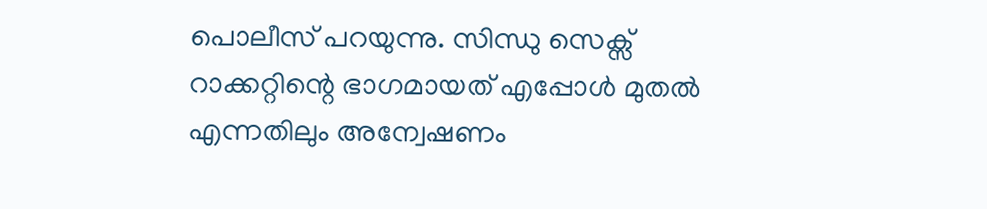പൊലീസ് പറയുന്നു. സിന്ധു സെക്സ് റാക്കറ്റിന്റെ ഭാഗമായത് എപ്പോൾ മുതൽ എന്നതിലും അന്വേഷണം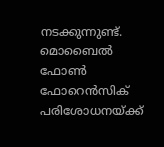നടക്കുന്നുണ്ട്. മൊബൈൽ ഫോൺ ഫോറെൻസിക് പരിശോധനയ്ക്ക്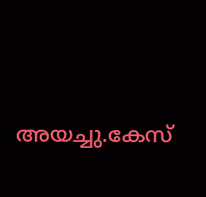അയച്ചു.കേസ്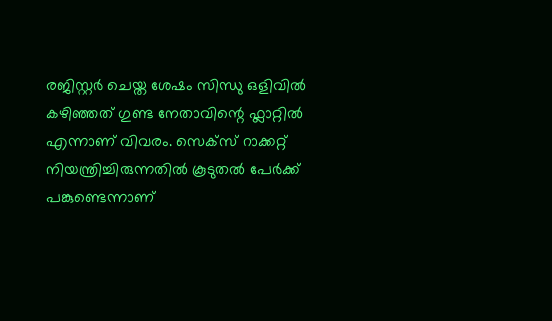രജിസ്റ്റർ ചെയ്ത ശേഷം സിന്ധു ഒളിവിൽ കഴിഞ്ഞത് ഗുണ്ട നേതാവിന്റെ ഫ്ലാറ്റിൽ എന്നാണ് വിവരം. സെക്സ് റാക്കറ്റ് നിയന്ത്രിച്ചിരുന്നതിൽ കൂടുതൽ പേർക്ക് പങ്കുണ്ടെന്നാണ്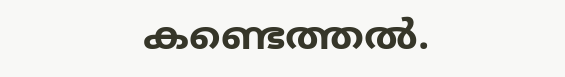കണ്ടെത്തൽ.